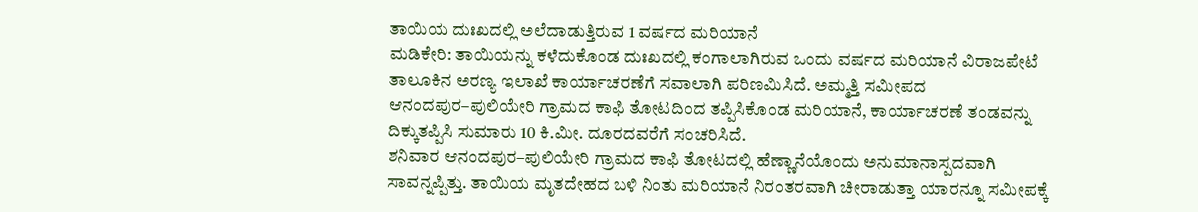ತಾಯಿಯ ದುಃಖದಲ್ಲಿ ಅಲೆದಾಡುತ್ತಿರುವ 1 ವರ್ಷದ ಮರಿಯಾನೆ
ಮಡಿಕೇರಿ: ತಾಯಿಯನ್ನು ಕಳೆದುಕೊಂಡ ದುಃಖದಲ್ಲಿ ಕಂಗಾಲಾಗಿರುವ ಒಂದು ವರ್ಷದ ಮರಿಯಾನೆ ವಿರಾಜಪೇಟೆ ತಾಲೂಕಿನ ಅರಣ್ಯ ಇಲಾಖೆ ಕಾರ್ಯಾಚರಣೆಗೆ ಸವಾಲಾಗಿ ಪರಿಣಮಿಸಿದೆ. ಅಮ್ಮತ್ತಿ ಸಮೀಪದ ಆನಂದಪುರ–ಪುಲಿಯೇರಿ ಗ್ರಾಮದ ಕಾಫಿ ತೋಟದಿಂದ ತಪ್ಪಿಸಿಕೊಂಡ ಮರಿಯಾನೆ, ಕಾರ್ಯಾಚರಣೆ ತಂಡವನ್ನು ದಿಕ್ಕುತಪ್ಪಿಸಿ ಸುಮಾರು 10 ಕಿ.ಮೀ. ದೂರದವರೆಗೆ ಸಂಚರಿಸಿದೆ.
ಶನಿವಾರ ಆನಂದಪುರ–ಪುಲಿಯೇರಿ ಗ್ರಾಮದ ಕಾಫಿ ತೋಟದಲ್ಲಿ ಹೆಣ್ಣಾನೆಯೊಂದು ಅನುಮಾನಾಸ್ಪದವಾಗಿ ಸಾವನ್ನಪ್ಪಿತ್ತು. ತಾಯಿಯ ಮೃತದೇಹದ ಬಳಿ ನಿಂತು ಮರಿಯಾನೆ ನಿರಂತರವಾಗಿ ಚೀರಾಡುತ್ತಾ ಯಾರನ್ನೂ ಸಮೀಪಕ್ಕೆ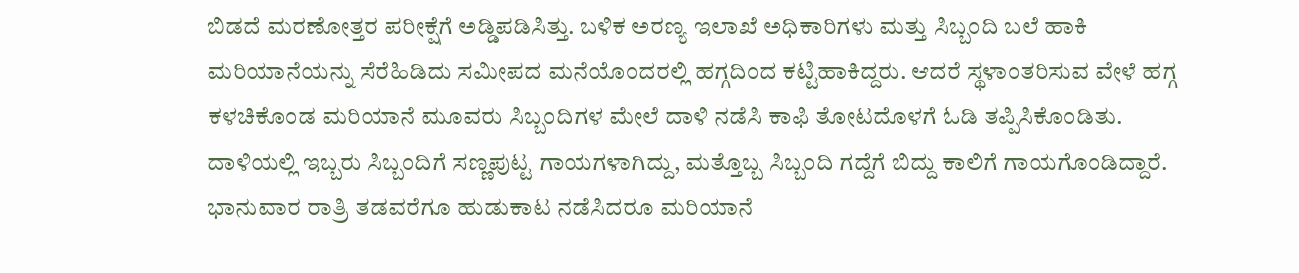ಬಿಡದೆ ಮರಣೋತ್ತರ ಪರೀಕ್ಷೆಗೆ ಅಡ್ಡಿಪಡಿಸಿತ್ತು. ಬಳಿಕ ಅರಣ್ಯ ಇಲಾಖೆ ಅಧಿಕಾರಿಗಳು ಮತ್ತು ಸಿಬ್ಬಂದಿ ಬಲೆ ಹಾಕಿ ಮರಿಯಾನೆಯನ್ನು ಸೆರೆಹಿಡಿದು ಸಮೀಪದ ಮನೆಯೊಂದರಲ್ಲಿ ಹಗ್ಗದಿಂದ ಕಟ್ಟಿಹಾಕಿದ್ದರು. ಆದರೆ ಸ್ಥಳಾಂತರಿಸುವ ವೇಳೆ ಹಗ್ಗ ಕಳಚಿಕೊಂಡ ಮರಿಯಾನೆ ಮೂವರು ಸಿಬ್ಬಂದಿಗಳ ಮೇಲೆ ದಾಳಿ ನಡೆಸಿ ಕಾಫಿ ತೋಟದೊಳಗೆ ಓಡಿ ತಪ್ಪಿಸಿಕೊಂಡಿತು.
ದಾಳಿಯಲ್ಲಿ ಇಬ್ಬರು ಸಿಬ್ಬಂದಿಗೆ ಸಣ್ಣಪುಟ್ಟ ಗಾಯಗಳಾಗಿದ್ದು, ಮತ್ತೊಬ್ಬ ಸಿಬ್ಬಂದಿ ಗದ್ದೆಗೆ ಬಿದ್ದು ಕಾಲಿಗೆ ಗಾಯಗೊಂಡಿದ್ದಾರೆ. ಭಾನುವಾರ ರಾತ್ರಿ ತಡವರೆಗೂ ಹುಡುಕಾಟ ನಡೆಸಿದರೂ ಮರಿಯಾನೆ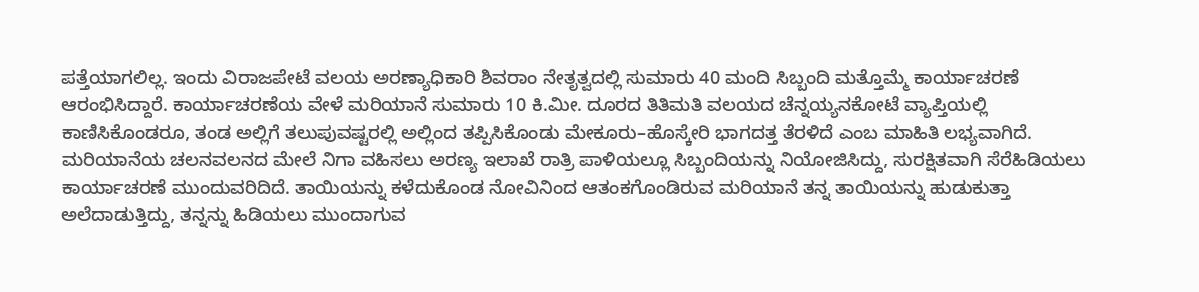ಪತ್ತೆಯಾಗಲಿಲ್ಲ. ಇಂದು ವಿರಾಜಪೇಟೆ ವಲಯ ಅರಣ್ಯಾಧಿಕಾರಿ ಶಿವರಾಂ ನೇತೃತ್ವದಲ್ಲಿ ಸುಮಾರು 40 ಮಂದಿ ಸಿಬ್ಬಂದಿ ಮತ್ತೊಮ್ಮೆ ಕಾರ್ಯಾಚರಣೆ ಆರಂಭಿಸಿದ್ದಾರೆ. ಕಾರ್ಯಾಚರಣೆಯ ವೇಳೆ ಮರಿಯಾನೆ ಸುಮಾರು 10 ಕಿ.ಮೀ. ದೂರದ ತಿತಿಮತಿ ವಲಯದ ಚೆನ್ನಯ್ಯನಕೋಟೆ ವ್ಯಾಪ್ತಿಯಲ್ಲಿ ಕಾಣಿಸಿಕೊಂಡರೂ, ತಂಡ ಅಲ್ಲಿಗೆ ತಲುಪುವಷ್ಟರಲ್ಲಿ ಅಲ್ಲಿಂದ ತಪ್ಪಿಸಿಕೊಂಡು ಮೇಕೂರು–ಹೊಸ್ಕೇರಿ ಭಾಗದತ್ತ ತೆರಳಿದೆ ಎಂಬ ಮಾಹಿತಿ ಲಭ್ಯವಾಗಿದೆ.
ಮರಿಯಾನೆಯ ಚಲನವಲನದ ಮೇಲೆ ನಿಗಾ ವಹಿಸಲು ಅರಣ್ಯ ಇಲಾಖೆ ರಾತ್ರಿ ಪಾಳಿಯಲ್ಲೂ ಸಿಬ್ಬಂದಿಯನ್ನು ನಿಯೋಜಿಸಿದ್ದು, ಸುರಕ್ಷಿತವಾಗಿ ಸೆರೆಹಿಡಿಯಲು ಕಾರ್ಯಾಚರಣೆ ಮುಂದುವರಿದಿದೆ. ತಾಯಿಯನ್ನು ಕಳೆದುಕೊಂಡ ನೋವಿನಿಂದ ಆತಂಕಗೊಂಡಿರುವ ಮರಿಯಾನೆ ತನ್ನ ತಾಯಿಯನ್ನು ಹುಡುಕುತ್ತಾ ಅಲೆದಾಡುತ್ತಿದ್ದು, ತನ್ನನ್ನು ಹಿಡಿಯಲು ಮುಂದಾಗುವ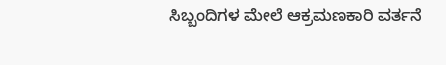ಸಿಬ್ಬಂದಿಗಳ ಮೇಲೆ ಆಕ್ರಮಣಕಾರಿ ವರ್ತನೆ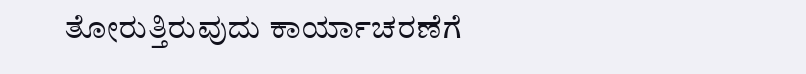ತೋರುತ್ತಿರುವುದು ಕಾರ್ಯಾಚರಣೆಗೆ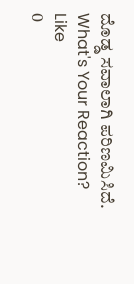ದೊಡ್ಡ ಸವಾಲಾಗಿ ಪರಿಣಮಿಸಿದೆ.
What's Your Reaction?
Like
0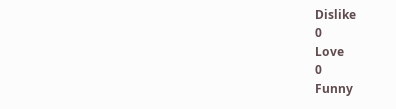Dislike
0
Love
0
Funny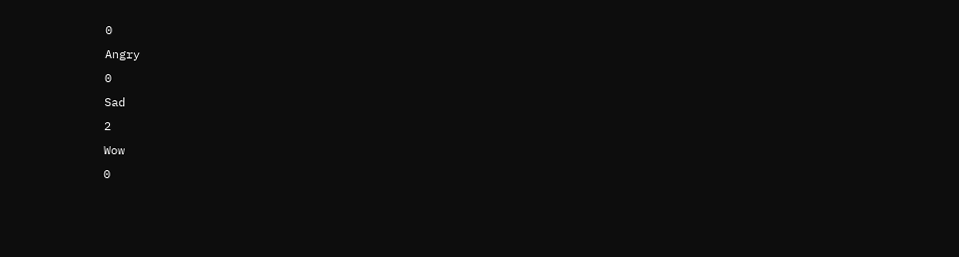0
Angry
0
Sad
2
Wow
0